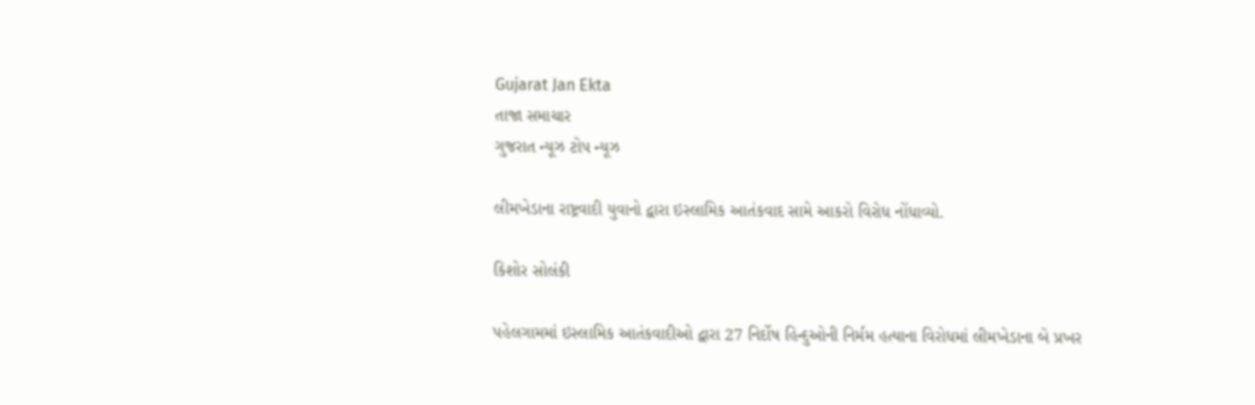Gujarat Jan Ekta
તાજા સમાચાર
ગુજરાત ન્યૂઝ ટોપ ન્યૂઝ

લીમખેડાના રાષ્ટ્રવાદી યુવાનો દ્વારા ઇસ્લામિક આતંકવાદ સામે આકરો વિરોધ નોંધાવ્યો.

કિશોર સોલંકી

પહેલગામમાં ઇસ્લામિક આતંકવાદીઓ દ્વારા 27 નિર્દોષ હિન્દુઓની નિર્મમ હત્યાના વિરોધમાં લીમખેડાના બે પ્રખર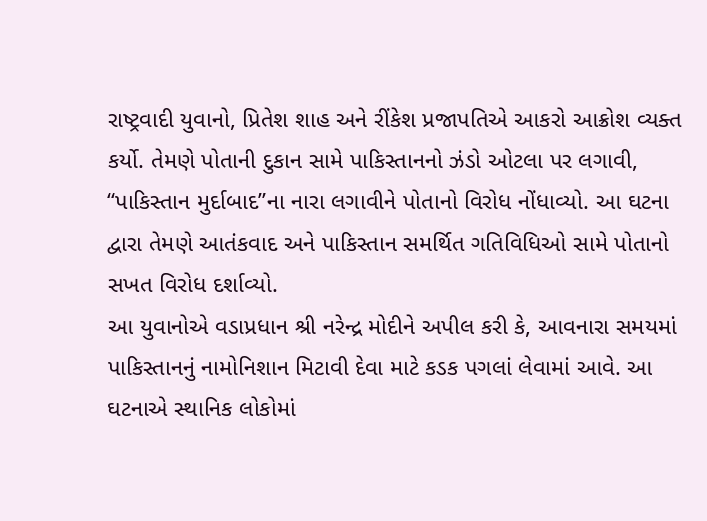રાષ્ટ્રવાદી યુવાનો, પ્રિતેશ શાહ અને રીંકેશ પ્રજાપતિએ આકરો આક્રોશ વ્યક્ત કર્યો. તેમણે પોતાની દુકાન સામે પાકિસ્તાનનો ઝંડો ઓટલા પર લગાવી, “પાકિસ્તાન મુર્દાબાદ”ના નારા લગાવીને પોતાનો વિરોધ નોંધાવ્યો. આ ઘટના દ્વારા તેમણે આતંકવાદ અને પાકિસ્તાન સમર્થિત ગતિવિધિઓ સામે પોતાનો સખત વિરોધ દર્શાવ્યો.
આ યુવાનોએ વડાપ્રધાન શ્રી નરેન્દ્ર મોદીને અપીલ કરી કે, આવનારા સમયમાં પાકિસ્તાનનું નામોનિશાન મિટાવી દેવા માટે કડક પગલાં લેવામાં આવે. આ ઘટનાએ સ્થાનિક લોકોમાં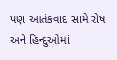પણ આતંકવાદ સામે રોષ અને હિન્દુઓમાં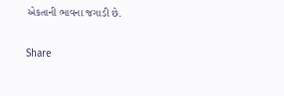એકતાની ભાવના જગાડી છે.

Share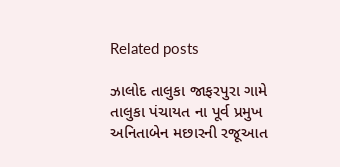Related posts

ઝાલોદ તાલુકા જાફરપુરા ગામે તાલુકા પંચાયત ના પૂર્વ પ્રમુખ અનિતાબેન મછારની રજૂઆત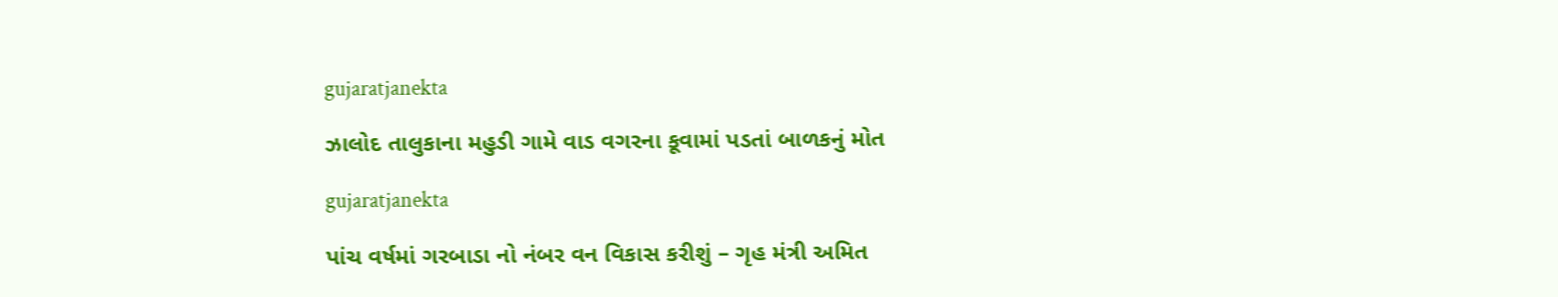gujaratjanekta

ઝાલોદ તાલુકાના મહુડી ગામે વાડ વગરના કૂવામાં પડતાં બાળકનું મોત

gujaratjanekta

પાંચ વર્ષમાં ગરબાડા નો નંબર વન વિકાસ કરીશું – ગૃહ મંત્રી અમિત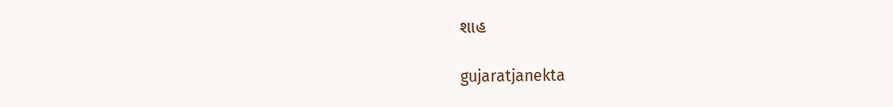શાહ

gujaratjanekta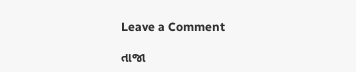Leave a Comment

તાજા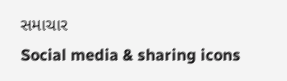સમાચાર
Social media & sharing icons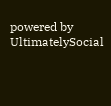powered by UltimatelySocial